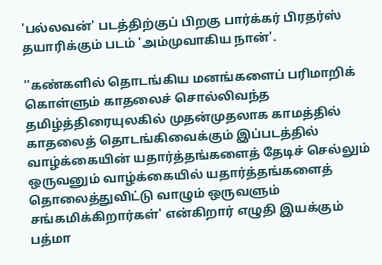'பல்லவன்' படத்திற்குப் பிறகு பார்க்கர் பிரதர்ஸ் தயாரிக்கும் படம் 'அம்முவாகிய நான்'.

''கண்களில் தொடங்கிய மனங்களைப் பரிமாறிக் கொள்ளும் காதலைச் சொல்லிவந்த தமிழ்த்திரையுலகில் முதன்முதலாக காமத்தில் காதலைத் தொடங்கிவைக்கும் இப்படத்தில் வாழ்க்கையின் யதார்த்தங்களைத் தேடிச் செல்லும் ஒருவனும் வாழ்க்கையில் யதார்த்தங்களைத் தொலைத்துவிட்டு வாழும் ஒருவளும் சங்கமிக்கிறார்கள்' என்கிறார் எழுதி இயக்கும் பத்மா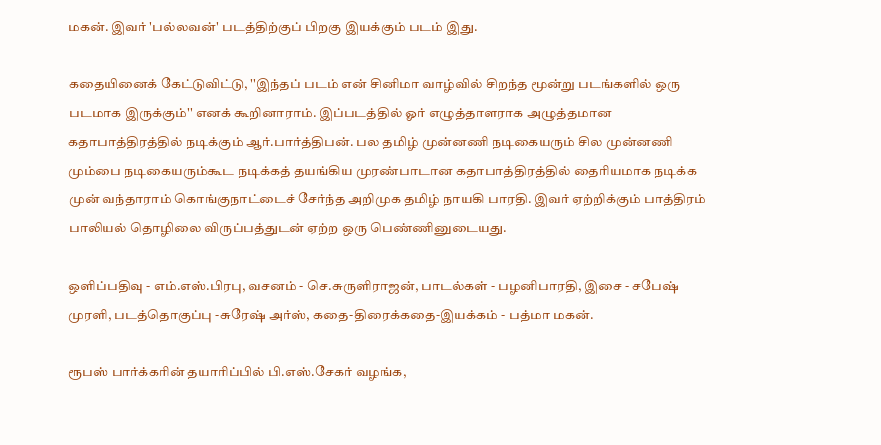மகன். இவர் 'பல்லவன்' படத்திற்குப் பிறகு இயக்கும் படம் இது.

கதையினைக் கேட்டுவிட்டு, ''இந்தப் படம் என் சினிமா வாழ்வில் சிறந்த மூன்று படங்களில் ஒரு படமாக இருக்கும்'' எனக் கூறினாராம். இப்படத்தில் ஓர் எழுத்தாளராக அழுத்தமான கதாபாத்திரத்தில் நடிக்கும் ஆர்.பார்த்திபன். பல தமிழ் முன்னணி நடிகையரும் சில முன்னணி மும்பை நடிகையரும்கூட நடிக்கத் தயங்கிய முரண்பாடான கதாபாத்திரத்தில் தைரியமாக நடிக்க முன் வந்தாராம் கொங்குநாட்டைச் சேர்ந்த அறிமுக தமிழ் நாயகி பாரதி. இவர் ஏற்றிக்கும் பாத்திரம் பாலியல் தொழிலை விருப்பத்துடன் ஏற்ற ஒரு பெண்ணினுடையது.

ஒளிப்பதிவு - எம்.எஸ்.பிரபு, வசனம் - செ.சுருளிராஜன், பாடல்கள் - பழனிபாரதி, இசை - சபேஷ் முரளி, படத்தொகுப்பு -சுரேஷ் அர்ஸ், கதை-திரைக்கதை-இயக்கம் - பத்மா மகன்.

ரூபஸ் பார்க்கரின் தயாரிப்பில் பி.எஸ்.சேகர் வழங்க,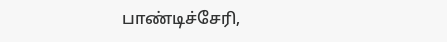பாண்டிச்சேரி,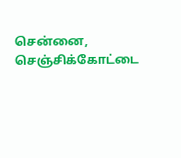சென்னை, செஞ்சிக்கோட்டை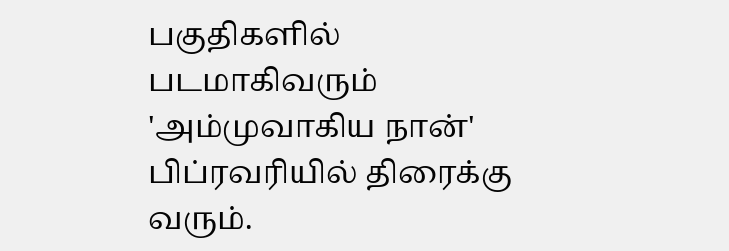பகுதிகளில் படமாகிவரும் 'அம்முவாகிய நான்' பிப்ரவரியில் திரைக்கு வரும்.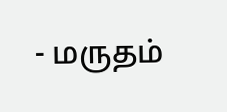- மருதம்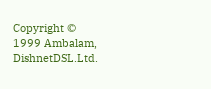Copyright © 1999 Ambalam, DishnetDSL.Ltd.